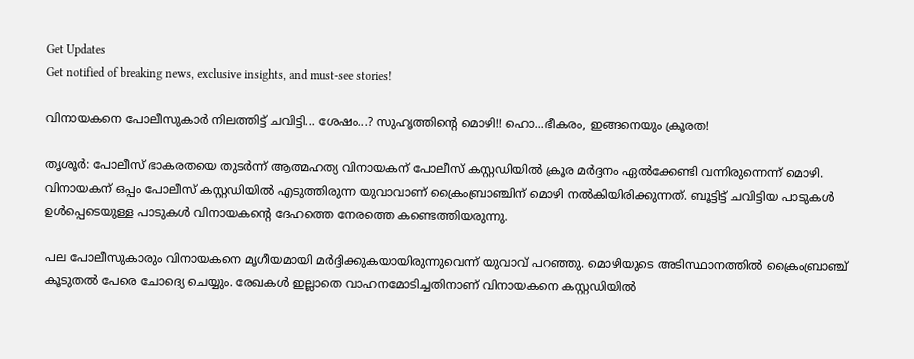Get Updates
Get notified of breaking news, exclusive insights, and must-see stories!

വിനായകനെ പോലീസുകാർ നിലത്തിട്ട് ചവിട്ടി... ശേഷം...? സുഹൃത്തിന്റെ മൊഴി!! ഹൊ...ഭീകരം, ഇങ്ങനെയും ക്രൂരത!

തൃശൂർ: പോലീസ് ഭാകരതയെ തുടർന്ന് ആത്മഹത്യ വിനായകന് പോലീസ് കസ്റ്റഡിയിൽ ക്രൂര മർദ്ദനം ഏൽക്കേണ്ടി വന്നിരുന്നെന്ന് മൊഴി. വിനായകന് ഒപ്പം പോലീസ് കസ്റ്റഡിയില്‍ എടുത്തിരുന്ന യുവാവാണ് ക്രൈംബ്രാഞ്ചിന് മൊഴി നൽകിയിരിക്കുന്നത്. ബൂട്ടിട്ട് ചവിട്ടിയ പാടുകൾ ഉൾപ്പെടെയുള്ള പാടുകൾ വിനായകന്റെ ദേഹത്തെ നേരത്തെ കണ്ടെത്തിയരുന്നു.

പല പോലീസുകാരും വിനായകനെ മൃഗീയമായി മർദ്ദിക്കുകയായിരുന്നുവെന്ന് യുവാവ് പറഞ്ഞു. മൊഴിയുടെ അടിസ്ഥാനത്തിൽ ക്രൈംബ്രാഞ്ച് കൂടുതൽ പേരെ ചോദ്യെ ചെയ്യും. രേഖകള്‍ ഇല്ലാതെ വാഹനമോടിച്ചതിനാണ് വിനായകനെ കസ്റ്റഡിയില്‍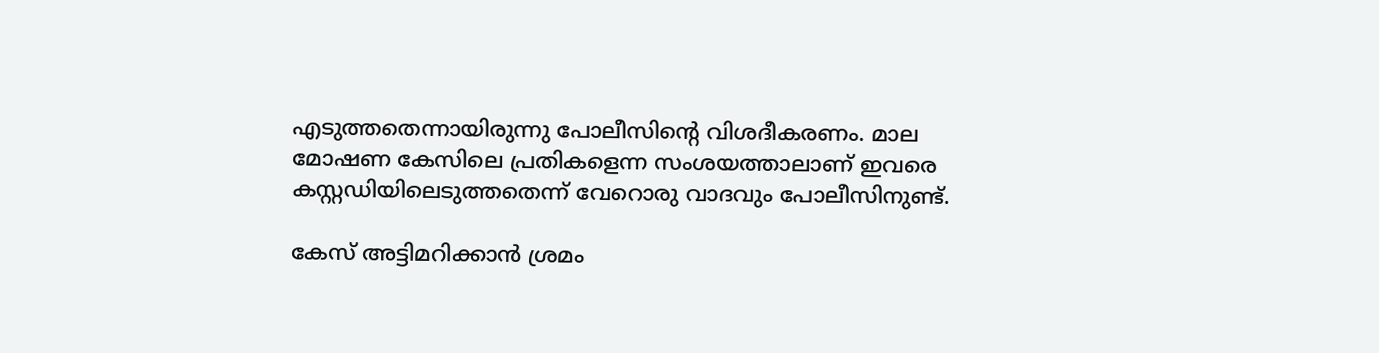എടുത്തതെന്നായിരുന്നു പോലീസിന്റെ വിശദീകരണം. മാല മോഷണ കേസിലെ പ്രതികളെന്ന സംശയത്താലാണ് ഇവരെ കസ്റ്റഡിയിലെടുത്തതെന്ന് വേറൊരു വാദവും പോലീസിനുണ്ട്.

കേസ് അട്ടിമറിക്കാൻ ശ്രമം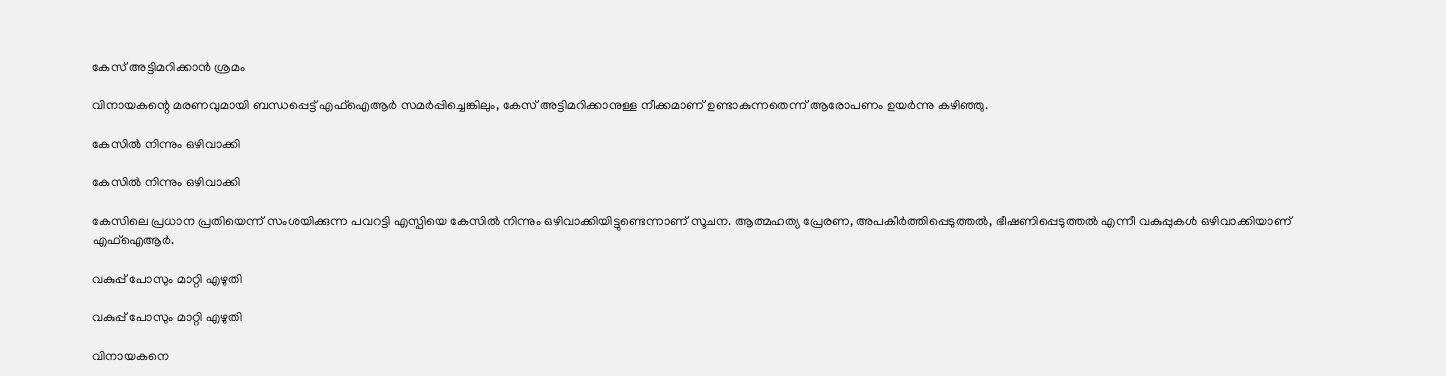കേസ് അട്ടിമറിക്കാൻ ശ്രമം

വിനായകന്റെ മരണവുമായി ബന്ധപ്പെട്ട് എഫ്‌ഐആര്‍ സമര്‍പ്പിച്ചെങ്കിലും, കേസ് അട്ടിമറിക്കാനുള്ള നീക്കമാണ് ഉണ്ടാകുന്നതെന്ന് ആരോപണം ഉയര്‍ന്നു കഴിഞ്ഞു.

കേസിൽ നിന്നും ഒഴിവാക്കി

കേസിൽ നിന്നും ഒഴിവാക്കി

കേസിലെ പ്രധാന പ്രതിയെന്ന് സംശയിക്കുന്ന പവറട്ടി എസ്പിയെ കേസില്‍ നിന്നും ഒഴിവാക്കിയിട്ടുണ്ടെന്നാണ് സൂചന. ആത്മഹത്യ പ്രേരണ, അപകീര്‍ത്തിപ്പെടുത്തല്‍, ഭീഷണിപ്പെടുത്തല്‍ എന്നീ വകുപ്പുകള്‍ ഒഴിവാക്കിയാണ് എഫ്‌ഐആര്‍.

വകുപ്പ് പോസും മാറ്റി എഴുതി

വകുപ്പ് പോസും മാറ്റി എഴുതി

വിനായകനെ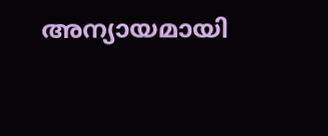അന്യായമായി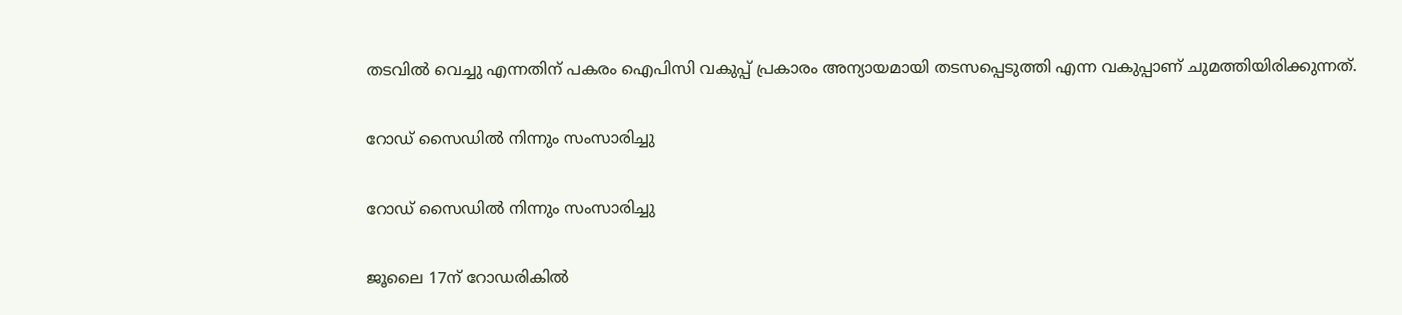തടവില്‍ വെച്ചു എന്നതിന് പകരം ഐപിസി വകുപ്പ് പ്രകാരം അന്യായമായി തടസപ്പെടുത്തി എന്ന വകുപ്പാണ് ചുമത്തിയിരിക്കുന്നത്.

റോഡ് സൈഡിൽ നിന്നും സംസാരിച്ചു

റോഡ് സൈഡിൽ നിന്നും സംസാരിച്ചു

ജൂലൈ 17ന് റോഡരികില്‍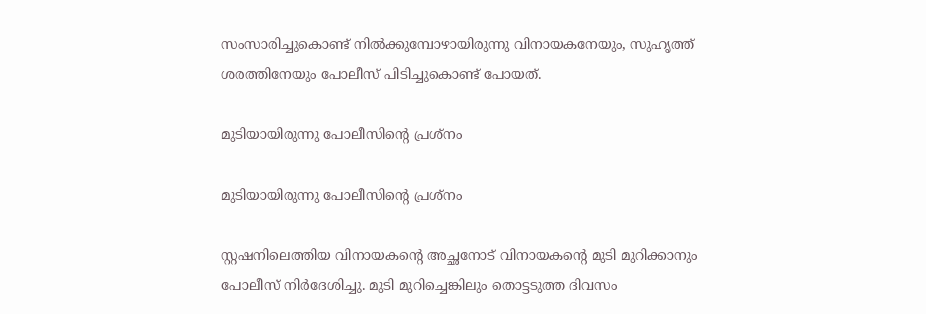സംസാരിച്ചുകൊണ്ട് നില്‍ക്കുമ്പോഴായിരുന്നു വിനായകനേയും, സുഹൃത്ത് ശരത്തിനേയും പോലീസ് പിടിച്ചുകൊണ്ട് പോയത്.

മുടിയായിരുന്നു പോലീസിന്റെ പ്രശ്നം

മുടിയായിരുന്നു പോലീസിന്റെ പ്രശ്നം

സ്റ്റഷനിലെത്തിയ വിനായകന്റെ അച്ഛനോട് വിനായകന്റെ മുടി മുറിക്കാനും പോലീസ് നിര്‍ദേശിച്ചു. മുടി മുറിച്ചെങ്കിലും തൊട്ടടുത്ത ദിവസം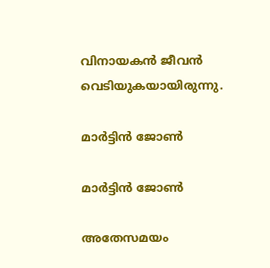വിനായകന്‍ ജീവന്‍ വെടിയുകയായിരുന്നു.

മാർട്ടിൻ ജോൺ

മാർട്ടിൻ ജോൺ

അതേസമയം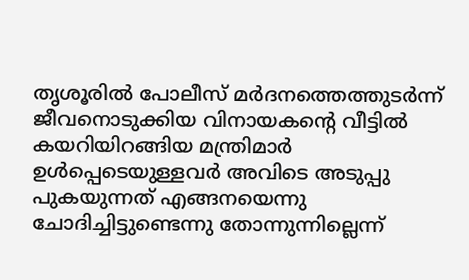തൃശൂരില്‍ പോലീസ് മര്‍ദനത്തെത്തുടര്‍ന്ന് ജീവനൊടുക്കിയ വിനായകന്റെ വീട്ടില്‍ കയറിയിറങ്ങിയ മന്ത്രിമാര്‍ ഉള്‍പ്പെടെയുള്ളവര്‍ അവിടെ അടുപ്പു പുകയുന്നത് എങ്ങനയെന്നു ചോദിച്ചിട്ടുണ്ടെന്നു തോന്നുന്നില്ലെന്ന്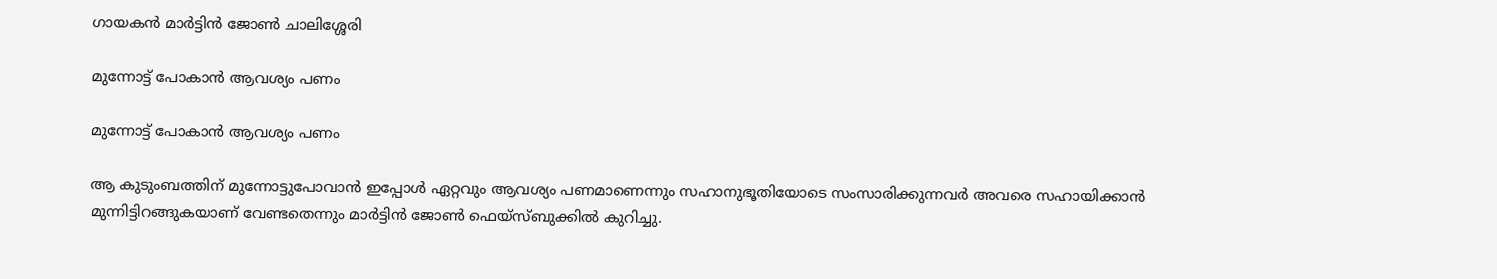ഗായകന്‍ മാര്‍ട്ടിന്‍ ജോണ്‍ ചാലിശ്ശേരി

മുന്നോട്ട് പോകാൻ ആവശ്യം പണം

മുന്നോട്ട് പോകാൻ ആവശ്യം പണം

ആ കുടുംബത്തിന് മുന്നോട്ടുപോവാന്‍ ഇപ്പോള്‍ ഏറ്റവും ആവശ്യം പണമാണെന്നും സഹാനുഭൂതിയോടെ സംസാരിക്കുന്നവര്‍ അവരെ സഹായിക്കാന്‍ മുന്നിട്ടിറങ്ങുകയാണ് വേണ്ടതെന്നും മാര്‍ട്ടിന്‍ ജോണ്‍ ഫെയ്‌സ്ബുക്കില്‍ കുറിച്ചു.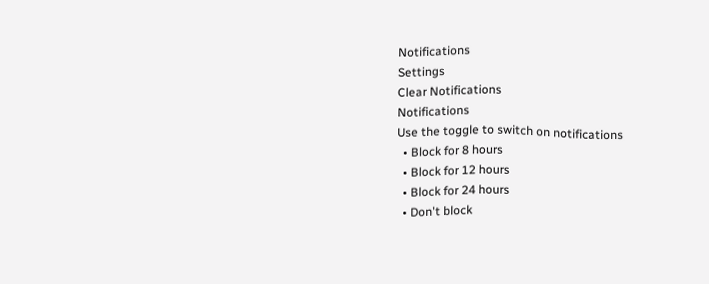Notifications
Settings
Clear Notifications
Notifications
Use the toggle to switch on notifications
  • Block for 8 hours
  • Block for 12 hours
  • Block for 24 hours
  • Don't block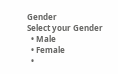Gender
Select your Gender
  • Male
  • Female
  •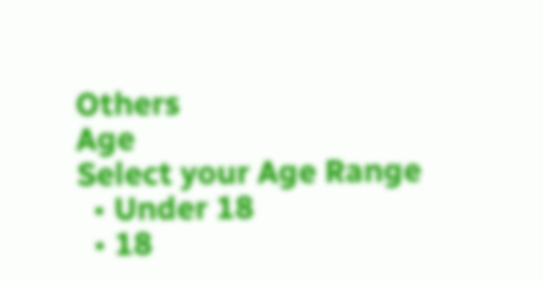Others
Age
Select your Age Range
  • Under 18
  • 18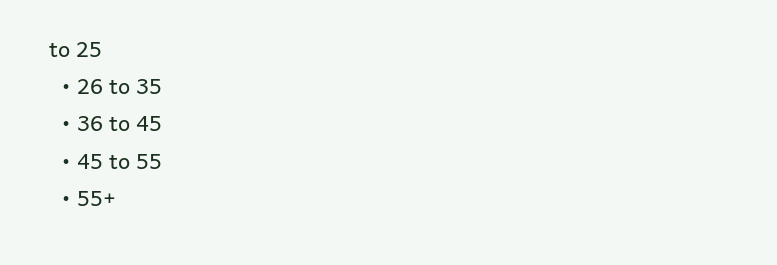to 25
  • 26 to 35
  • 36 to 45
  • 45 to 55
  • 55+